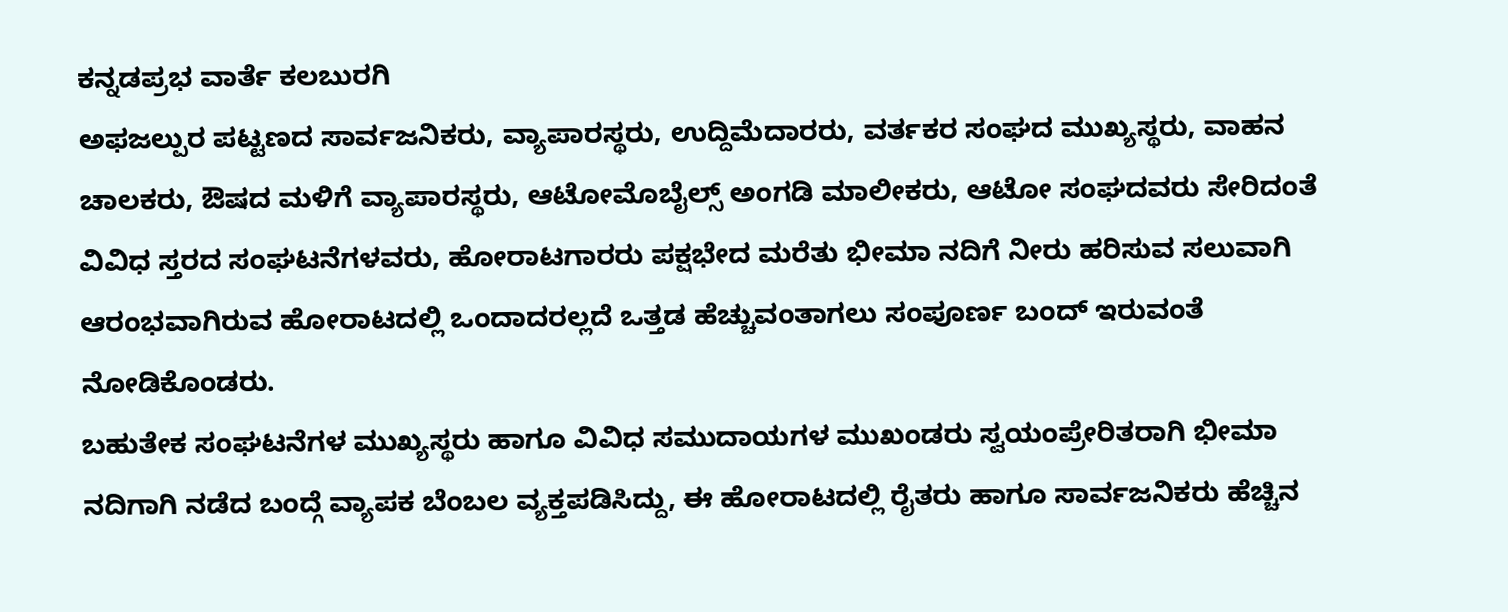ಕನ್ನಡಪ್ರಭ ವಾರ್ತೆ ಕಲಬುರಗಿ
ಅಫಜಲ್ಪುರ ಪಟ್ಟಣದ ಸಾರ್ವಜನಿಕರು, ವ್ಯಾಪಾರಸ್ಥರು, ಉದ್ದಿಮೆದಾರರು, ವರ್ತಕರ ಸಂಘದ ಮುಖ್ಯಸ್ಥರು, ವಾಹನ ಚಾಲಕರು, ಔಷದ ಮಳಿಗೆ ವ್ಯಾಪಾರಸ್ಥರು, ಆಟೋಮೊಬೈಲ್ಸ್ ಅಂಗಡಿ ಮಾಲೀಕರು, ಆಟೋ ಸಂಘದವರು ಸೇರಿದಂತೆ ವಿವಿಧ ಸ್ತರದ ಸಂಘಟನೆಗಳವರು, ಹೋರಾಟಗಾರರು ಪಕ್ಷಭೇದ ಮರೆತು ಭೀಮಾ ನದಿಗೆ ನೀರು ಹರಿಸುವ ಸಲುವಾಗಿ ಆರಂಭವಾಗಿರುವ ಹೋರಾಟದಲ್ಲಿ ಒಂದಾದರಲ್ಲದೆ ಒತ್ತಡ ಹೆಚ್ಚುವಂತಾಗಲು ಸಂಪೂರ್ಣ ಬಂದ್ ಇರುವಂತೆ ನೋಡಿಕೊಂಡರು.
ಬಹುತೇಕ ಸಂಘಟನೆಗಳ ಮುಖ್ಯಸ್ಥರು ಹಾಗೂ ವಿವಿಧ ಸಮುದಾಯಗಳ ಮುಖಂಡರು ಸ್ವಯಂಪ್ರೇರಿತರಾಗಿ ಭೀಮಾ ನದಿಗಾಗಿ ನಡೆದ ಬಂದ್ಗೆ ವ್ಯಾಪಕ ಬೆಂಬಲ ವ್ಯಕ್ತಪಡಿಸಿದ್ದು, ಈ ಹೋರಾಟದಲ್ಲಿ ರೈತರು ಹಾಗೂ ಸಾರ್ವಜನಿಕರು ಹೆಚ್ಚಿನ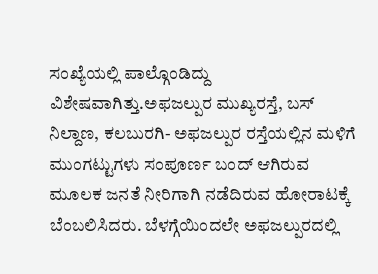ಸಂಖ್ಯೆಯಲ್ಲಿ ಪಾಲ್ಗೊಂಡಿದ್ದು ವಿಶೇಷವಾಗಿತ್ತು.ಅಫಜಲ್ಪುರ ಮುಖ್ಯರಸ್ತೆ, ಬಸ್ ನಿಲ್ದಾಣ, ಕಲಬುರಗಿ- ಅಫಜಲ್ಪುರ ರಸ್ತೆಯಲ್ಲಿನ ಮಳಿಗೆ ಮುಂಗಟ್ಟುಗಳು ಸಂಪೂರ್ಣ ಬಂದ್ ಆಗಿರುವ ಮೂಲಕ ಜನತೆ ನೀರಿಗಾಗಿ ನಡೆದಿರುವ ಹೋರಾಟಕ್ಕೆ ಬೆಂಬಲಿಸಿದರು. ಬೆಳಗ್ಗೆಯಿಂದಲೇ ಅಫಜಲ್ಪುರದಲ್ಲಿ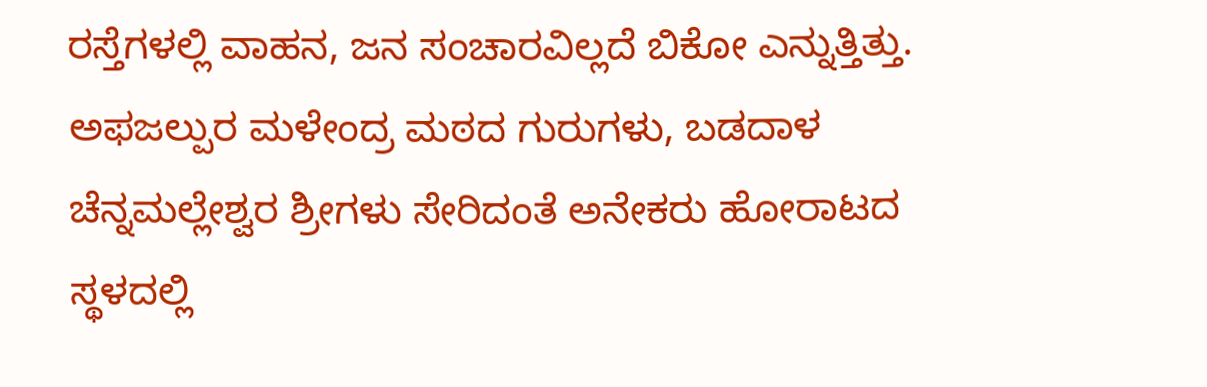ರಸ್ತೆಗಳಲ್ಲಿ ವಾಹನ, ಜನ ಸಂಚಾರವಿಲ್ಲದೆ ಬಿಕೋ ಎನ್ನುತ್ತಿತ್ತು.
ಅಫಜಲ್ಪುರ ಮಳೇಂದ್ರ ಮಠದ ಗುರುಗಳು, ಬಡದಾಳ ಚೆನ್ನಮಲ್ಲೇಶ್ವರ ಶ್ರೀಗಳು ಸೇರಿದಂತೆ ಅನೇಕರು ಹೋರಾಟದ ಸ್ಥಳದಲ್ಲಿ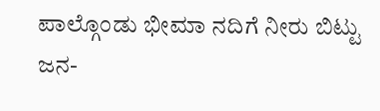ಪಾಲ್ಗೊಂಡು ಭೀಮಾ ನದಿಗೆ ನೀರು ಬಿಟ್ಟು ಜನ-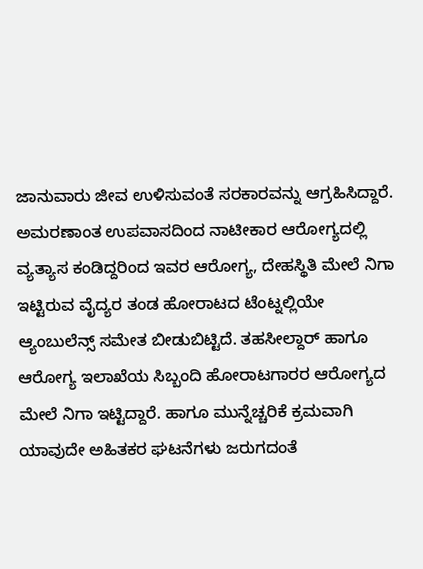ಜಾನುವಾರು ಜೀವ ಉಳಿಸುವಂತೆ ಸರಕಾರವನ್ನು ಆಗ್ರಹಿಸಿದ್ದಾರೆ.
ಅಮರಣಾಂತ ಉಪವಾಸದಿಂದ ನಾಟೀಕಾರ ಆರೋಗ್ಯದಲ್ಲಿ ವ್ಯತ್ಯಾಸ ಕಂಡಿದ್ದರಿಂದ ಇವರ ಆರೋಗ್ಯ, ದೇಹಸ್ಥಿತಿ ಮೇಲೆ ನಿಗಾ ಇಟ್ಟಿರುವ ವೈದ್ಯರ ತಂಡ ಹೋರಾಟದ ಟೆಂಟ್ನಲ್ಲಿಯೇ ಆ್ಯಂಬುಲೆನ್ಸ್ ಸಮೇತ ಬೀಡುಬಿಟ್ಟಿದೆ. ತಹಸೀಲ್ದಾರ್ ಹಾಗೂ ಆರೋಗ್ಯ ಇಲಾಖೆಯ ಸಿಬ್ಬಂದಿ ಹೋರಾಟಗಾರರ ಆರೋಗ್ಯದ ಮೇಲೆ ನಿಗಾ ಇಟ್ಟಿದ್ದಾರೆ. ಹಾಗೂ ಮುನ್ನೆಚ್ಚರಿಕೆ ಕ್ರಮವಾಗಿ ಯಾವುದೇ ಅಹಿತಕರ ಘಟನೆಗಳು ಜರುಗದಂತೆ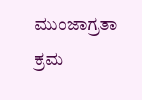ಮುಂಜಾಗ್ರತಾ ಕ್ರಮ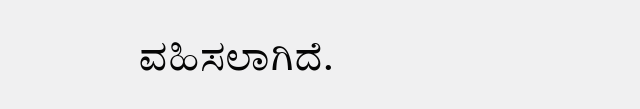ವಹಿಸಲಾಗಿದೆ.